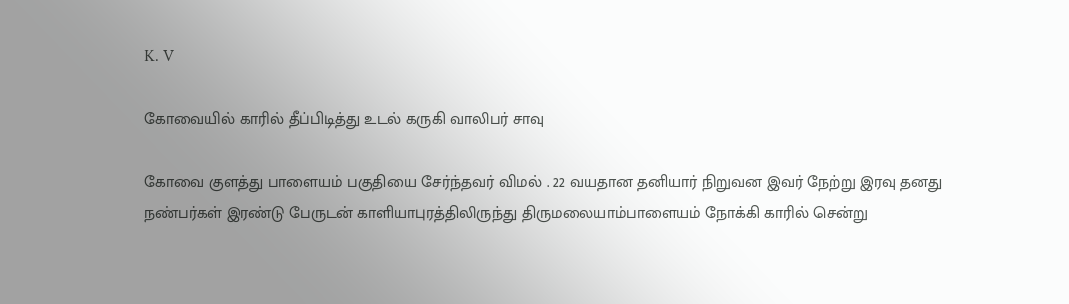K. V

கோவையில் காரில் தீப்பிடித்து உடல் கருகி வாலிபர் சாவு

கோவை குளத்து பாளையம் பகுதியை சேர்ந்தவர் விமல் . 22 வயதான தனியார் நிறுவன இவர் நேற்று இரவு தனது நண்பர்கள் இரண்டு பேருடன் காளியாபுரத்திலிருந்து திருமலையாம்பாளையம் நோக்கி காரில் சென்று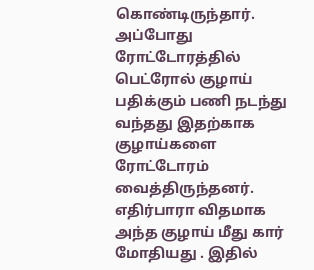கொண்டிருந்தார். அப்போது ரோட்டோரத்தில் பெட்ரோல் குழாய் பதிக்கும் பணி நடந்து வந்தது இதற்காக குழாய்களை ரோட்டோரம் வைத்திருந்தனர். எதிர்பாரா விதமாக அந்த குழாய் மீது கார் மோதியது . இதில்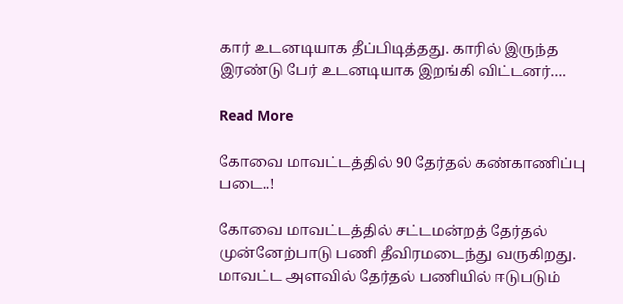கார் உடனடியாக தீப்பிடித்தது. காரில் இருந்த இரண்டு பேர் உடனடியாக இறங்கி விட்டனர்….

Read More

கோவை மாவட்டத்தில் 90 தேர்தல் கண்காணிப்பு படை..!

கோவை மாவட்டத்தில் சட்டமன்றத் தேர்தல் முன்னேற்பாடு பணி தீவிரமடைந்து வருகிறது. மாவட்ட அளவில் தேர்தல் பணியில் ஈடுபடும்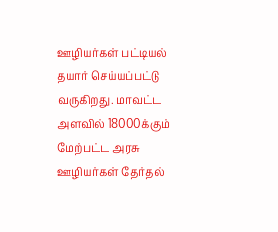ஊழியர்கள் பட்டியல் தயார் செய்யப்பட்டு வருகிறது. மாவட்ட அளவில் 18000க்கும் மேற்பட்ட அரசு ஊழியர்கள் தேர்தல்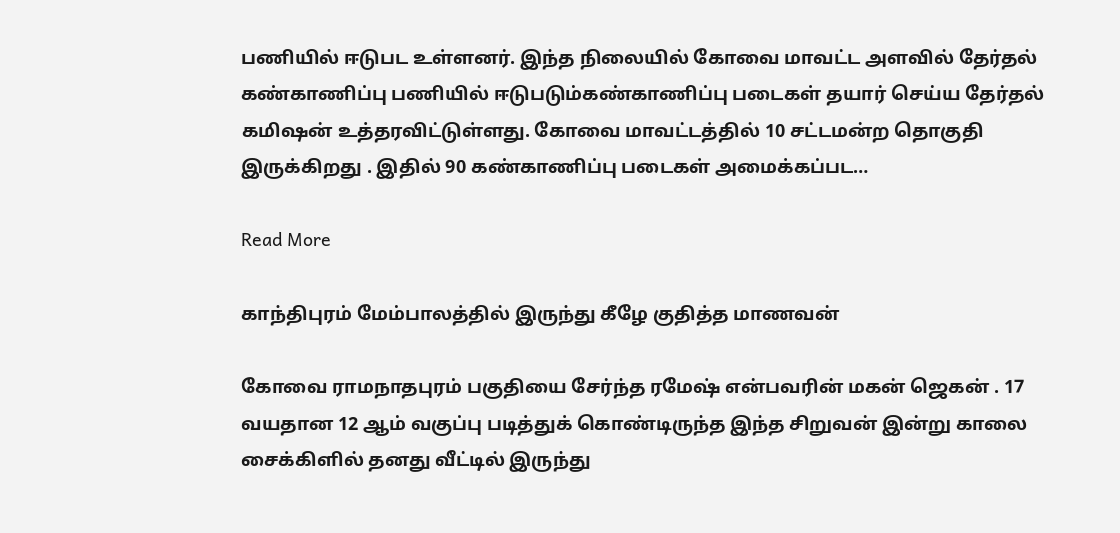பணியில் ஈடுபட உள்ளனர். இந்த நிலையில் கோவை மாவட்ட அளவில் தேர்தல் கண்காணிப்பு பணியில் ஈடுபடும்கண்காணிப்பு படைகள் தயார் செய்ய தேர்தல் கமிஷன் உத்தரவிட்டுள்ளது. கோவை மாவட்டத்தில் 10 சட்டமன்ற தொகுதி இருக்கிறது . இதில் 90 கண்காணிப்பு படைகள் அமைக்கப்பட…

Read More

காந்திபுரம் மேம்பாலத்தில் இருந்து கீழே குதித்த மாணவன்

கோவை ராமநாதபுரம் பகுதியை சேர்ந்த ரமேஷ் என்பவரின் மகன் ஜெகன் . 17 வயதான 12 ஆம் வகுப்பு படித்துக் கொண்டிருந்த இந்த சிறுவன் இன்று காலை சைக்கிளில் தனது வீட்டில் இருந்து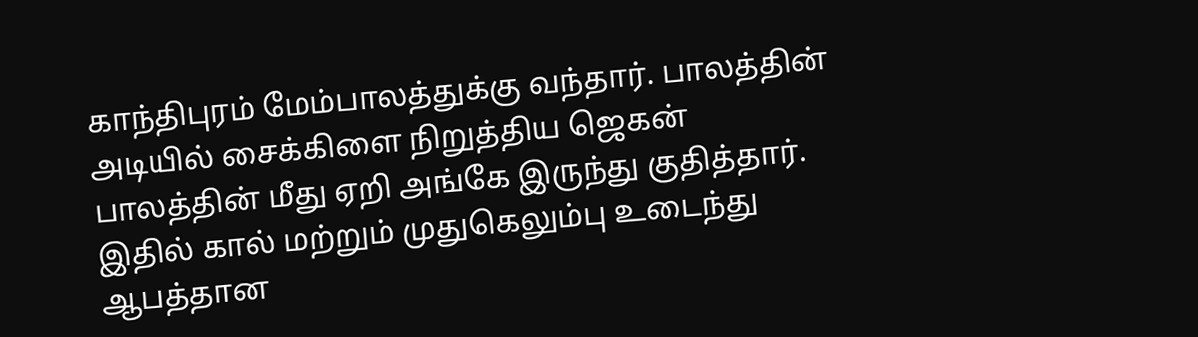காந்திபுரம் மேம்பாலத்துக்கு வந்தார். பாலத்தின் அடியில் சைக்கிளை நிறுத்திய ஜெகன் பாலத்தின் மீது ஏறி அங்கே இருந்து குதித்தார். இதில் கால் மற்றும் முதுகெலும்பு உடைந்து ஆபத்தான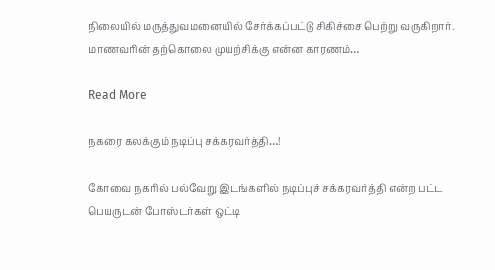நிலையில் மருத்துவமனையில் சேர்க்கப்பட்டு சிகிச்சை பெற்று வருகிறார். மாணவரின் தற்கொலை முயற்சிக்கு என்ன காரணம்…

Read More

நகரை கலக்கும் நடிப்பு சக்கரவர்த்தி…!

கோவை நகரில் பல்வேறு இடங்களில் நடிப்புச் சக்கரவர்த்தி என்ற பட்ட பெயருடன் போஸ்டர்கள் ஒட்டி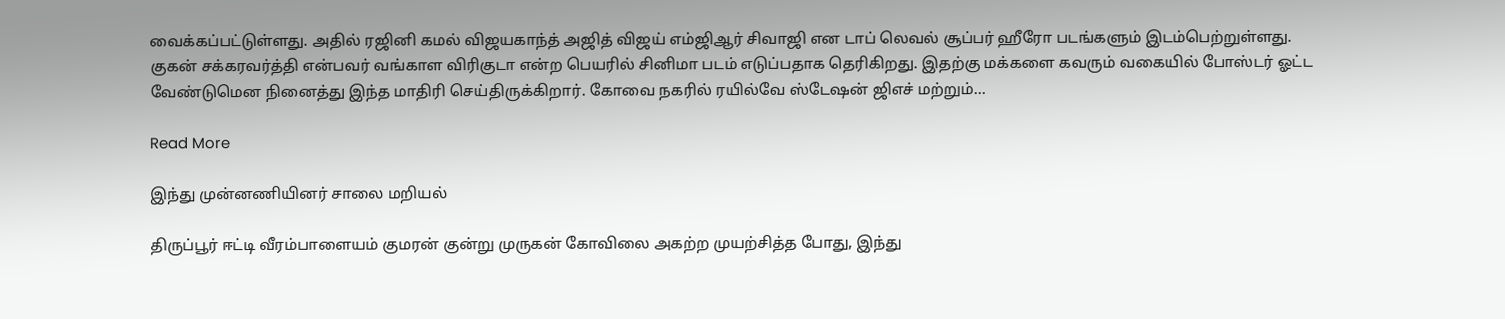வைக்கப்பட்டுள்ளது. அதில் ரஜினி கமல் விஜயகாந்த் அஜித் விஜய் எம்ஜிஆர் சிவாஜி என டாப் லெவல் சூப்பர் ஹீரோ படங்களும் இடம்பெற்றுள்ளது. குகன் சக்கரவர்த்தி என்பவர் வங்காள விரிகுடா என்ற பெயரில் சினிமா படம் எடுப்பதாக தெரிகிறது. இதற்கு மக்களை கவரும் வகையில் போஸ்டர் ஓட்ட வேண்டுமென நினைத்து இந்த மாதிரி செய்திருக்கிறார். கோவை நகரில் ரயில்வே ஸ்டேஷன் ஜிஎச் மற்றும்…

Read More

இந்து முன்னணியினர் சாலை மறியல்

திருப்பூர் ஈட்டி வீரம்பாளையம் குமரன் குன்று முருகன் கோவிலை அகற்ற முயற்சித்த போது, இந்து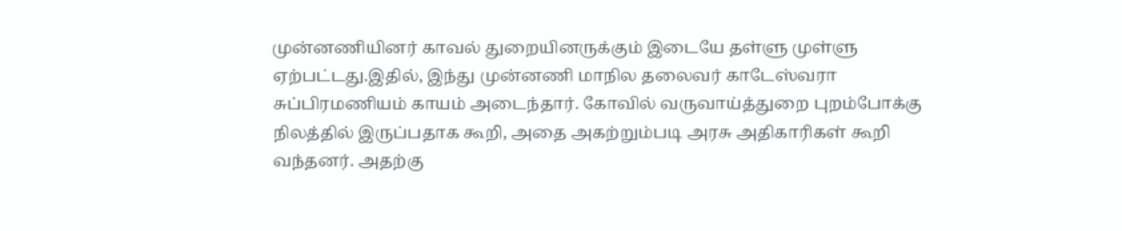முன்னணியினர் காவல் துறையினருக்கும் இடையே தள்ளு முள்ளு ஏற்பட்டது.இதில், இந்து முன்னணி மாநில தலைவர் காடேஸ்வரா சுப்பிரமணியம் காயம் அடைந்தார். கோவில் வருவாய்த்துறை புறம்போக்கு நிலத்தில் இருப்பதாக கூறி, அதை அகற்றும்படி அரசு அதிகாரிகள் கூறி வந்தனர். அதற்கு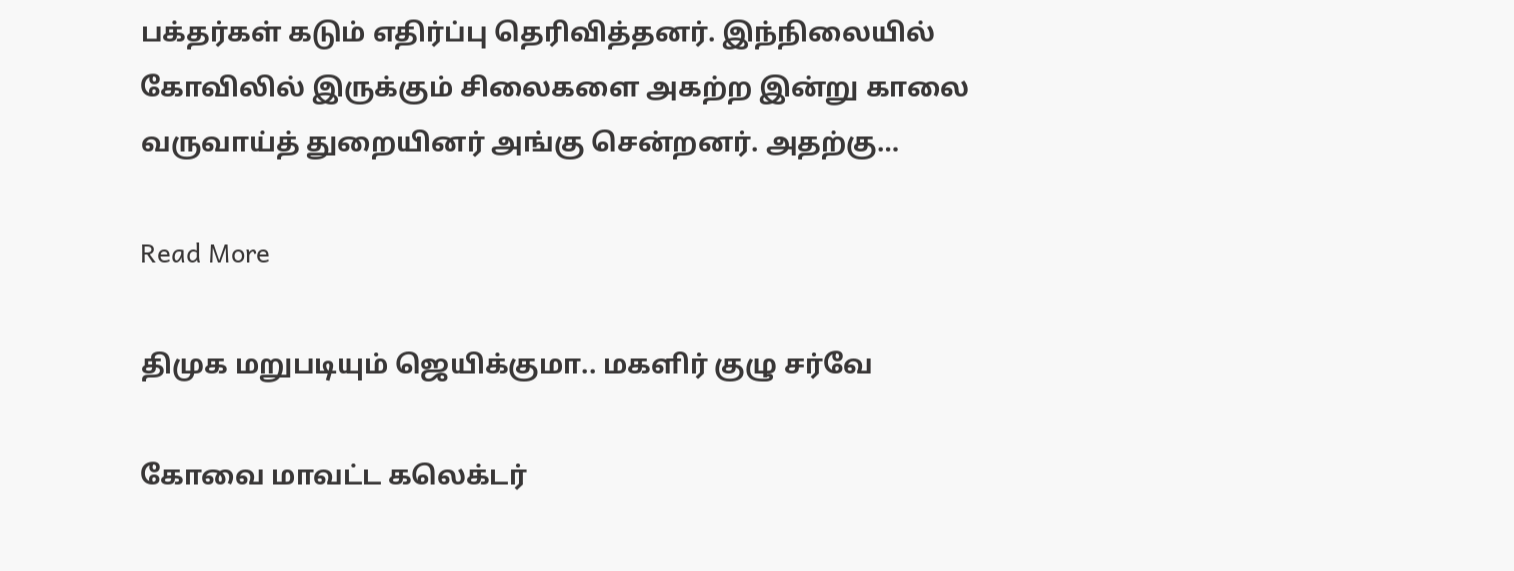பக்தர்கள் கடும் எதிர்ப்பு தெரிவித்தனர். இந்நிலையில் கோவிலில் இருக்கும் சிலைகளை அகற்ற இன்று காலை வருவாய்த் துறையினர் அங்கு சென்றனர். அதற்கு…

Read More

திமுக மறுபடியும் ஜெயிக்குமா.. மகளிர் குழு சர்வே

கோவை மாவட்ட கலெக்டர்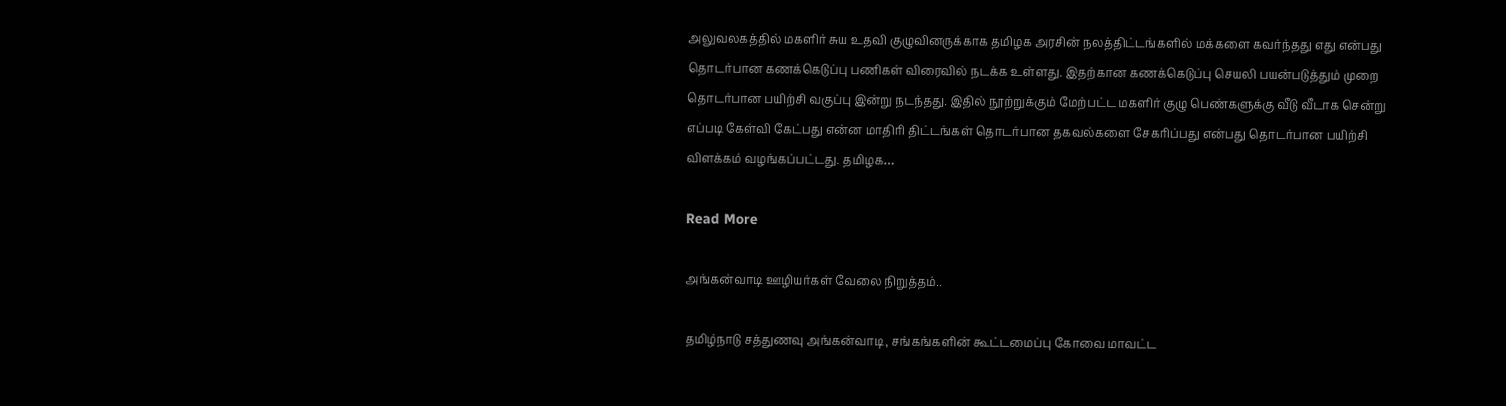அலுவலகத்தில் மகளிர் சுய உதவி குழுவினருக்காக தமிழக அரசின் நலத்திட்டங்களில் மக்களை கவர்ந்தது எது என்பது தொடர்பான கணக்கெடுப்பு பணிகள் விரைவில் நடக்க உள்ளது. இதற்கான கணக்கெடுப்பு செயலி பயன்படுத்தும் முறை தொடர்பான பயிற்சி வகுப்பு இன்று நடந்தது. இதில் நூற்றுக்கும் மேற்பட்ட மகளிர் குழு பெண்களுக்கு வீடு வீடாக சென்று எப்படி கேள்வி கேட்பது என்ன மாதிரி திட்டங்கள் தொடர்பான தகவல்களை சேகரிப்பது என்பது தொடர்பான பயிற்சி விளக்கம் வழங்கப்பட்டது. தமிழக…

Read More

அங்கன்வாடி ஊழியர்கள் வேலை நிறுத்தம்..

தமிழ்நாடு சத்துணவு அங்கன்வாடி, சங்கங்களின் கூட்டமைப்பு கோவை மாவட்ட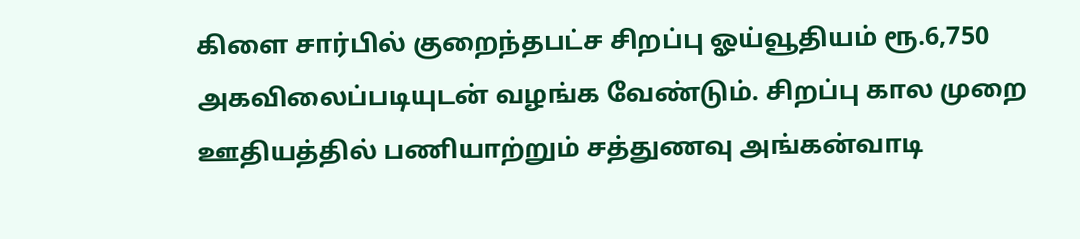கிளை சார்பில் குறைந்தபட்ச சிறப்பு ஓய்வூதியம் ரூ.6,750 அகவிலைப்படியுடன் வழங்க வேண்டும். சிறப்பு கால முறை ஊதியத்தில் பணியாற்றும் சத்துணவு அங்கன்வாடி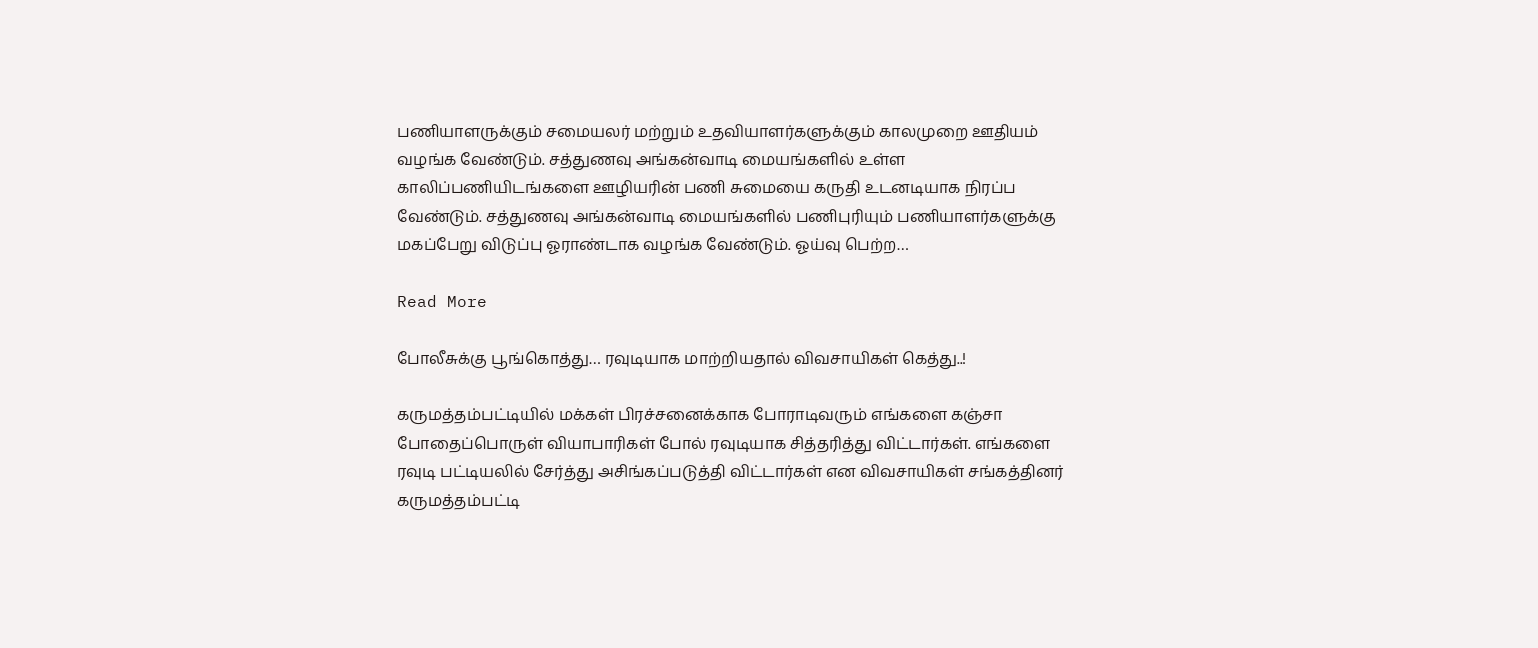பணியாளருக்கும் சமையலர் மற்றும் உதவியாளர்களுக்கும் காலமுறை ஊதியம் வழங்க வேண்டும். சத்துணவு அங்கன்வாடி மையங்களில் உள்ள காலிப்பணியிடங்களை ஊழியரின் பணி சுமையை கருதி உடனடியாக நிரப்ப வேண்டும். சத்துணவு அங்கன்வாடி மையங்களில் பணிபுரியும் பணியாளர்களுக்கு மகப்பேறு விடுப்பு ஓராண்டாக வழங்க வேண்டும். ஓய்வு பெற்ற…

Read More

போலீசுக்கு பூங்கொத்து… ரவுடியாக மாற்றியதால் விவசாயிகள் கெத்து..!

கருமத்தம்பட்டியில் மக்கள் பிரச்சனைக்காக போராடிவரும் எங்களை கஞ்சா போதைப்பொருள் வியாபாரிகள் போல் ரவுடியாக சித்தரித்து விட்டார்கள். எங்களை ரவுடி பட்டியலில் சேர்த்து அசிங்கப்படுத்தி விட்டார்கள் என விவசாயிகள் சங்கத்தினர் கருமத்தம்பட்டி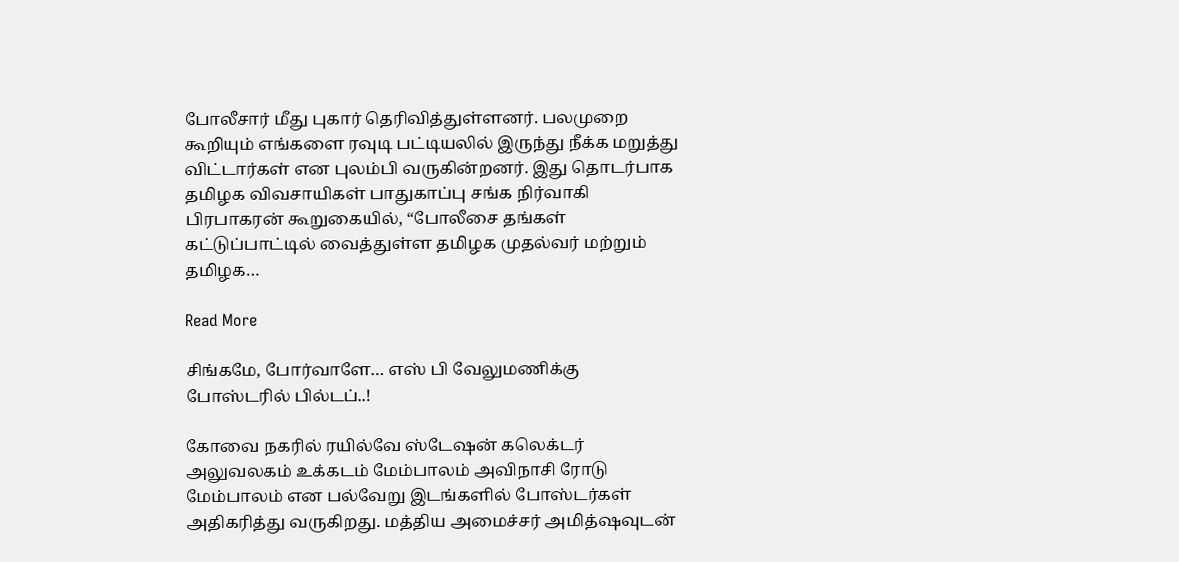போலீசார் மீது புகார் தெரிவித்துள்ளனர். பலமுறை கூறியும் எங்களை ரவுடி பட்டியலில் இருந்து நீக்க மறுத்து விட்டார்கள் என புலம்பி வருகின்றனர். இது தொடர்பாக தமிழக விவசாயிகள் பாதுகாப்பு சங்க நிர்வாகி பிரபாகரன் கூறுகையில், “போலீசை தங்கள் கட்டுப்பாட்டில் வைத்துள்ள தமிழக முதல்வர் மற்றும் தமிழக…

Read More

சிங்கமே, போர்வாளே… எஸ் பி வேலுமணிக்கு போஸ்டரில் பில்டப்..!

கோவை நகரில் ரயில்வே ஸ்டேஷன் கலெக்டர் அலுவலகம் உக்கடம் மேம்பாலம் அவிநாசி ரோடு மேம்பாலம் என பல்வேறு இடங்களில் போஸ்டர்கள் அதிகரித்து வருகிறது. மத்திய அமைச்சர் அமித்ஷவுடன்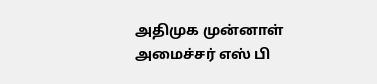அதிமுக முன்னாள் அமைச்சர் எஸ் பி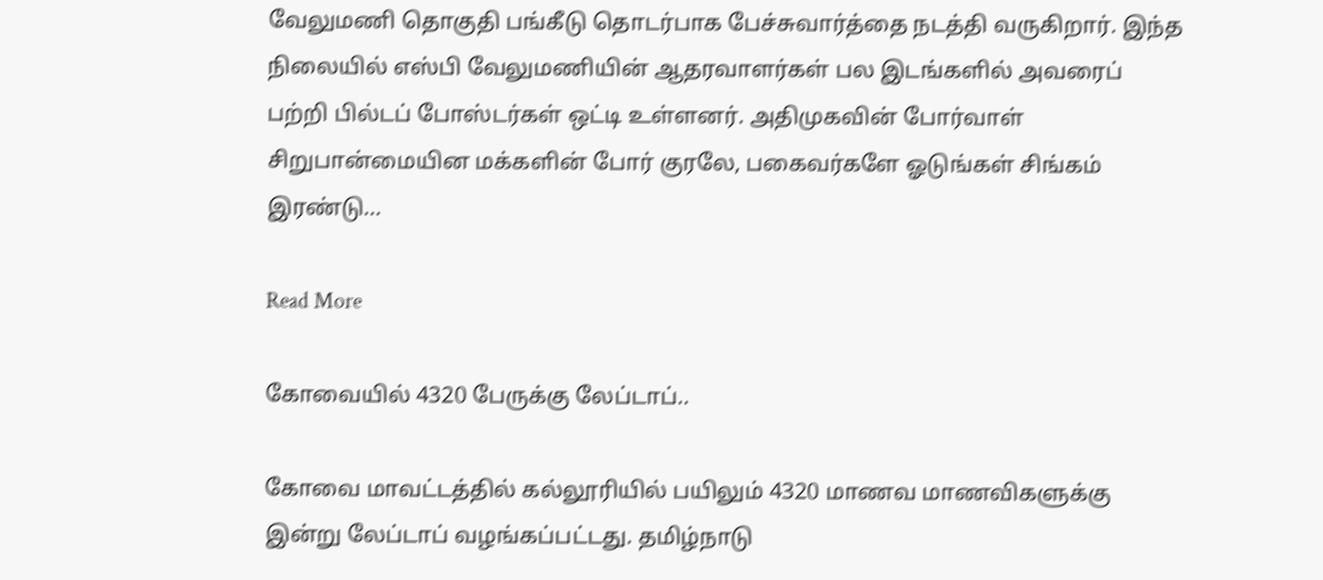வேலுமணி தொகுதி பங்கீடு தொடர்பாக பேச்சுவார்த்தை நடத்தி வருகிறார். இந்த நிலையில் எஸ்பி வேலுமணியின் ஆதரவாளர்கள் பல இடங்களில் அவரைப் பற்றி பில்டப் போஸ்டர்கள் ஒட்டி உள்ளனர். அதிமுகவின் போர்வாள் சிறுபான்மையின மக்களின் போர் குரலே, பகைவர்களே ஓடுங்கள் சிங்கம் இரண்டு…

Read More

கோவையில் 4320 பேருக்கு லேப்டாப்..

கோவை மாவட்டத்தில் கல்லூரியில் பயிலும் 4320 மாணவ மாணவிகளுக்கு இன்று லேப்டாப் வழங்கப்பட்டது. தமிழ்நாடு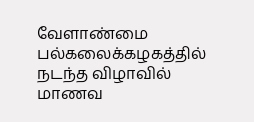வேளாண்மை பல்கலைக்கழகத்தில் நடந்த விழாவில் மாணவ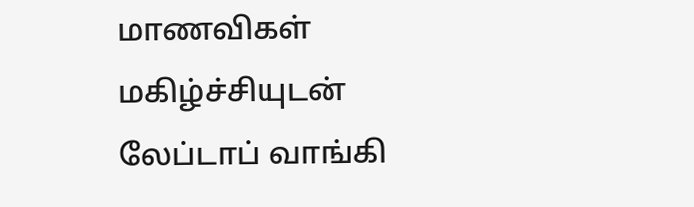மாணவிகள் மகிழ்ச்சியுடன் லேப்டாப் வாங்கி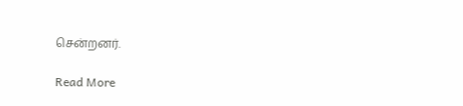சென்றனர்.

Read More